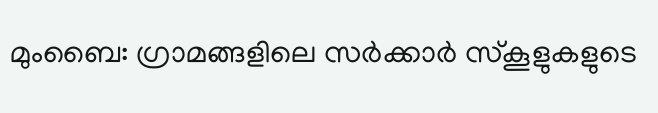മുംബൈ: ഗ്രാമങ്ങളിലെ സർക്കാർ സ്കൂളുകളുടെ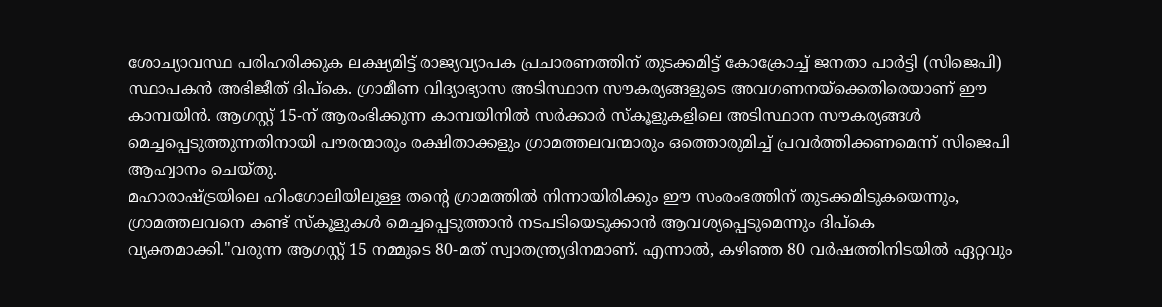ശോച്യാവസ്ഥ പരിഹരിക്കുക ലക്ഷ്യമിട്ട് രാജ്യവ്യാപക പ്രചാരണത്തിന് തുടക്കമിട്ട് കോക്രോച്ച് ജനതാ പാർട്ടി (സിജെപി) സ്ഥാപകൻ അഭിജീത് ദിപ്കെ. ഗ്രാമീണ വിദ്യാഭ്യാസ അടിസ്ഥാന സൗകര്യങ്ങളുടെ അവഗണനയ്ക്കെതിരെയാണ് ഈ കാമ്പയിൻ. ആഗസ്റ്റ് 15-ന് ആരംഭിക്കുന്ന കാമ്പയിനിൽ സർക്കാർ സ്കൂളുകളിലെ അടിസ്ഥാന സൗകര്യങ്ങൾ മെച്ചപ്പെടുത്തുന്നതിനായി പൗരന്മാരും രക്ഷിതാക്കളും ഗ്രാമത്തലവന്മാരും ഒത്തൊരുമിച്ച് പ്രവർത്തിക്കണമെന്ന് സിജെപി ആഹ്വാനം ചെയ്തു.
മഹാരാഷ്ട്രയിലെ ഹിംഗോലിയിലുള്ള തന്റെ ഗ്രാമത്തിൽ നിന്നായിരിക്കും ഈ സംരംഭത്തിന് തുടക്കമിടുകയെന്നും, ഗ്രാമത്തലവനെ കണ്ട് സ്കൂളുകൾ മെച്ചപ്പെടുത്താൻ നടപടിയെടുക്കാൻ ആവശ്യപ്പെടുമെന്നും ദിപ്കെ വ്യക്തമാക്കി."വരുന്ന ആഗസ്റ്റ് 15 നമ്മുടെ 80-മത് സ്വാതന്ത്ര്യദിനമാണ്. എന്നാൽ, കഴിഞ്ഞ 80 വർഷത്തിനിടയിൽ ഏറ്റവും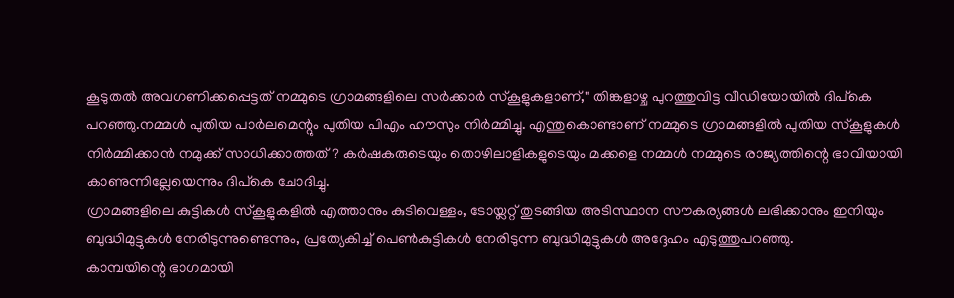കൂടുതൽ അവഗണിക്കപ്പെട്ടത് നമ്മുടെ ഗ്രാമങ്ങളിലെ സർക്കാർ സ്കൂളുകളാണ്," തിങ്കളാഴ്ച പുറത്തുവിട്ട വീഡിയോയിൽ ദിപ്കെ പറഞ്ഞു.നമ്മൾ പുതിയ പാർലമെന്റും പുതിയ പിഎം ഹൗസും നിർമ്മിച്ചു. എന്തുകൊണ്ടാണ് നമ്മുടെ ഗ്രാമങ്ങളിൽ പുതിയ സ്കൂളുകൾ നിർമ്മിക്കാൻ നമുക്ക് സാധിക്കാത്തത്? കർഷകരുടെയും തൊഴിലാളികളുടെയും മക്കളെ നമ്മൾ നമ്മുടെ രാജ്യത്തിന്റെ ഭാവിയായി കാണുന്നില്ലേയെന്നും ദിപ്കെ ചോദിച്ചു.
ഗ്രാമങ്ങളിലെ കുട്ടികൾ സ്കൂളുകളിൽ എത്താനും കുടിവെള്ളം, ടോയ്ലറ്റ് തുടങ്ങിയ അടിസ്ഥാന സൗകര്യങ്ങൾ ലഭിക്കാനും ഇനിയും ബുദ്ധിമുട്ടുകൾ നേരിടുന്നുണ്ടെന്നും, പ്രത്യേകിച്ച് പെൺകുട്ടികൾ നേരിടുന്ന ബുദ്ധിമുട്ടുകൾ അദ്ദേഹം എടുത്തുപറഞ്ഞു.
കാമ്പയിന്റെ ഭാഗമായി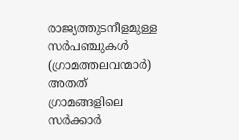രാജ്യത്തുടനീളമുള്ള സർപഞ്ചുകൾ (ഗ്രാമത്തലവന്മാർ) അതത് ഗ്രാമങ്ങളിലെ സർക്കാർ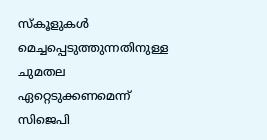സ്കൂളുകൾ മെച്ചപ്പെടുത്തുന്നതിനുള്ള ചുമതല ഏറ്റെടുക്കണമെന്ന് സിജെപി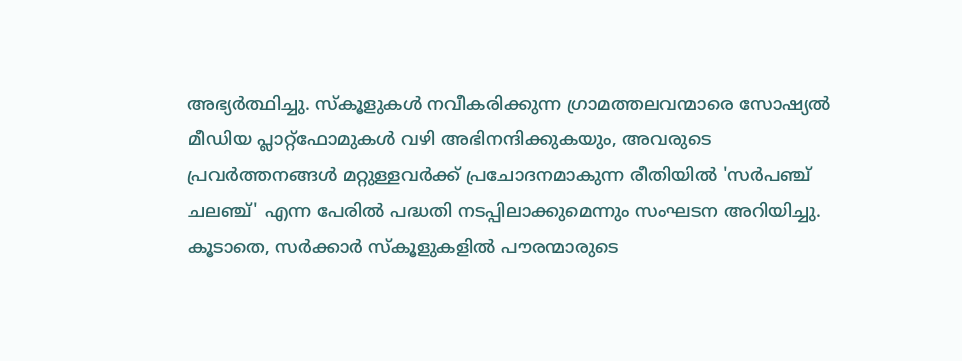അഭ്യർത്ഥിച്ചു. സ്കൂളുകൾ നവീകരിക്കുന്ന ഗ്രാമത്തലവന്മാരെ സോഷ്യൽ മീഡിയ പ്ലാറ്റ്ഫോമുകൾ വഴി അഭിനന്ദിക്കുകയും, അവരുടെ പ്രവർത്തനങ്ങൾ മറ്റുള്ളവർക്ക് പ്രചോദനമാകുന്ന രീതിയിൽ 'സർപഞ്ച് ചലഞ്ച്' എന്ന പേരിൽ പദ്ധതി നടപ്പിലാക്കുമെന്നും സംഘടന അറിയിച്ചു.
കൂടാതെ, സർക്കാർ സ്കൂളുകളിൽ പൗരന്മാരുടെ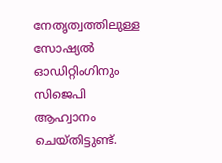നേതൃത്വത്തിലുള്ള സോഷ്യൽ ഓഡിറ്റിംഗിനും സിജെപി ആഹ്വാനം ചെയ്തിട്ടുണ്ട്.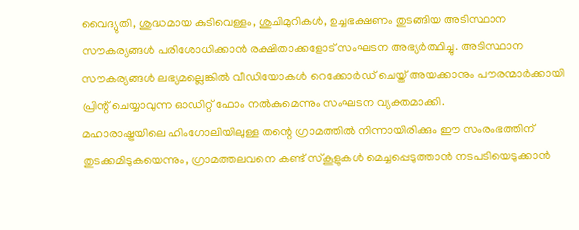വൈദ്യുതി, ശുദ്ധമായ കുടിവെള്ളം, ശുചിമുറികൾ, ഉച്ചഭക്ഷണം തുടങ്ങിയ അടിസ്ഥാന സൗകര്യങ്ങൾ പരിശോധിക്കാൻ രക്ഷിതാക്കളോട് സംഘടന അഭ്യർത്ഥിച്ചു. അടിസ്ഥാന സൗകര്യങ്ങൾ ലഭ്യമല്ലെങ്കിൽ വീഡിയോകൾ റെക്കോർഡ് ചെയ്ത് അയക്കാനും പൗരന്മാർക്കായി പ്രിന്റ് ചെയ്യാവുന്ന ഓഡിറ്റ് ഫോം നൽകുമെന്നും സംഘടന വ്യക്തമാക്കി.
മഹാരാഷ്ട്രയിലെ ഹിംഗോലിയിലുള്ള തന്റെ ഗ്രാമത്തിൽ നിന്നായിരിക്കും ഈ സംരംഭത്തിന് തുടക്കമിടുകയെന്നും, ഗ്രാമത്തലവനെ കണ്ട് സ്കൂളുകൾ മെച്ചപ്പെടുത്താൻ നടപടിയെടുക്കാൻ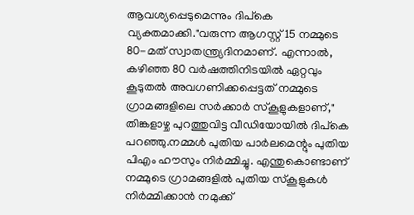ആവശ്യപ്പെടുമെന്നും ദിപ്കെ വ്യക്തമാക്കി."വരുന്ന ആഗസ്റ്റ് 15 നമ്മുടെ 80-മത് സ്വാതന്ത്ര്യദിനമാണ്. എന്നാൽ, കഴിഞ്ഞ 80 വർഷത്തിനിടയിൽ ഏറ്റവും കൂടുതൽ അവഗണിക്കപ്പെട്ടത് നമ്മുടെ ഗ്രാമങ്ങളിലെ സർക്കാർ സ്കൂളുകളാണ്," തിങ്കളാഴ്ച പുറത്തുവിട്ട വീഡിയോയിൽ ദിപ്കെ പറഞ്ഞു.നമ്മൾ പുതിയ പാർലമെന്റും പുതിയ പിഎം ഹൗസും നിർമ്മിച്ചു. എന്തുകൊണ്ടാണ് നമ്മുടെ ഗ്രാമങ്ങളിൽ പുതിയ സ്കൂളുകൾ നിർമ്മിക്കാൻ നമുക്ക്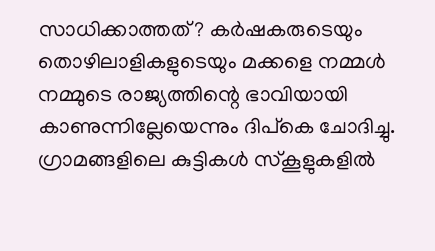സാധിക്കാത്തത്? കർഷകരുടെയും തൊഴിലാളികളുടെയും മക്കളെ നമ്മൾ നമ്മുടെ രാജ്യത്തിന്റെ ഭാവിയായി കാണുന്നില്ലേയെന്നും ദിപ്കെ ചോദിച്ചു.
ഗ്രാമങ്ങളിലെ കുട്ടികൾ സ്കൂളുകളിൽ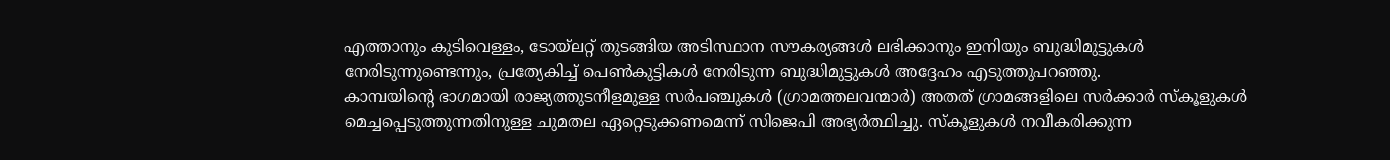എത്താനും കുടിവെള്ളം, ടോയ്ലറ്റ് തുടങ്ങിയ അടിസ്ഥാന സൗകര്യങ്ങൾ ലഭിക്കാനും ഇനിയും ബുദ്ധിമുട്ടുകൾ നേരിടുന്നുണ്ടെന്നും, പ്രത്യേകിച്ച് പെൺകുട്ടികൾ നേരിടുന്ന ബുദ്ധിമുട്ടുകൾ അദ്ദേഹം എടുത്തുപറഞ്ഞു.
കാമ്പയിന്റെ ഭാഗമായി രാജ്യത്തുടനീളമുള്ള സർപഞ്ചുകൾ (ഗ്രാമത്തലവന്മാർ) അതത് ഗ്രാമങ്ങളിലെ സർക്കാർ സ്കൂളുകൾ മെച്ചപ്പെടുത്തുന്നതിനുള്ള ചുമതല ഏറ്റെടുക്കണമെന്ന് സിജെപി അഭ്യർത്ഥിച്ചു. സ്കൂളുകൾ നവീകരിക്കുന്ന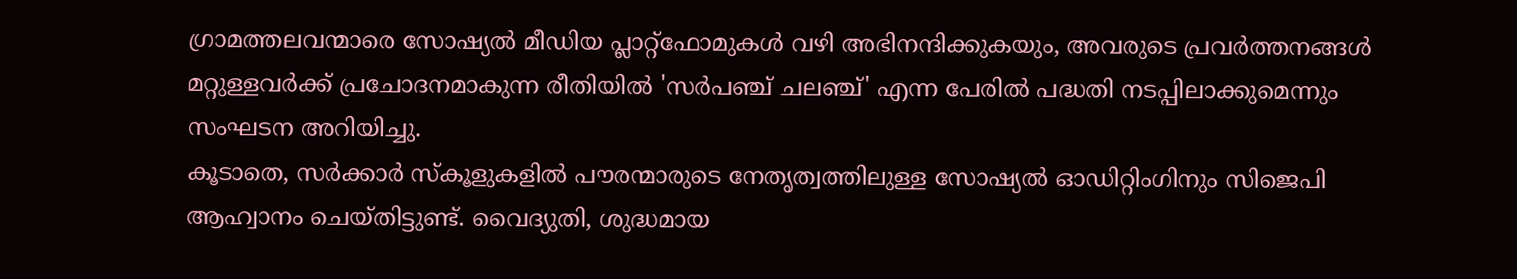ഗ്രാമത്തലവന്മാരെ സോഷ്യൽ മീഡിയ പ്ലാറ്റ്ഫോമുകൾ വഴി അഭിനന്ദിക്കുകയും, അവരുടെ പ്രവർത്തനങ്ങൾ മറ്റുള്ളവർക്ക് പ്രചോദനമാകുന്ന രീതിയിൽ 'സർപഞ്ച് ചലഞ്ച്' എന്ന പേരിൽ പദ്ധതി നടപ്പിലാക്കുമെന്നും സംഘടന അറിയിച്ചു.
കൂടാതെ, സർക്കാർ സ്കൂളുകളിൽ പൗരന്മാരുടെ നേതൃത്വത്തിലുള്ള സോഷ്യൽ ഓഡിറ്റിംഗിനും സിജെപി ആഹ്വാനം ചെയ്തിട്ടുണ്ട്. വൈദ്യുതി, ശുദ്ധമായ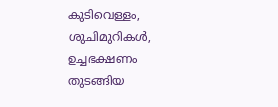കുടിവെള്ളം, ശുചിമുറികൾ, ഉച്ചഭക്ഷണം തുടങ്ങിയ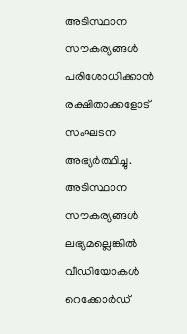അടിസ്ഥാന സൗകര്യങ്ങൾ പരിശോധിക്കാൻ രക്ഷിതാക്കളോട് സംഘടന അഭ്യർത്ഥിച്ചു. അടിസ്ഥാന സൗകര്യങ്ങൾ ലഭ്യമല്ലെങ്കിൽ വീഡിയോകൾ റെക്കോർഡ്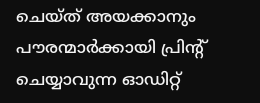ചെയ്ത് അയക്കാനും പൗരന്മാർക്കായി പ്രിന്റ് ചെയ്യാവുന്ന ഓഡിറ്റ്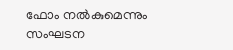ഫോം നൽകുമെന്നും സംഘടന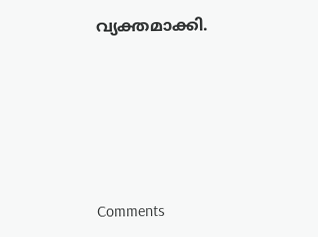വ്യക്തമാക്കി.







Comments